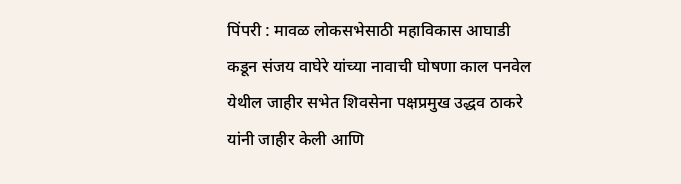पिंपरी : मावळ लोकसभेसाठी महाविकास आघाडी कडून संजय वाघेरे यांच्या नावाची घोषणा काल पनवेल येथील जाहीर सभेत शिवसेना पक्षप्रमुख उद्धव ठाकरे यांनी जाहीर केली आणि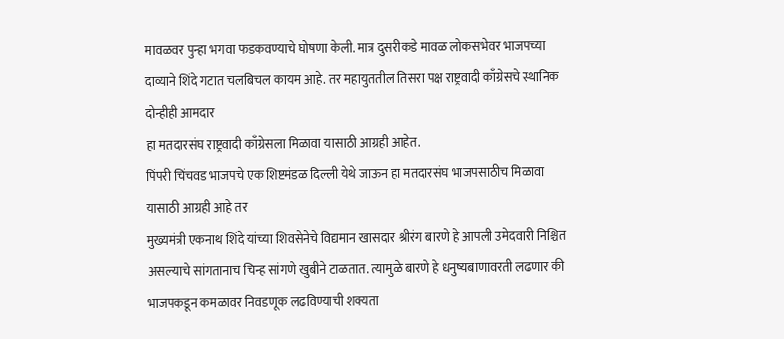मावळवर पुन्हा भगवा फडकवण्याचे घोषणा केली. मात्र दुसरीकडे मावळ लोकसभेवर भाजपच्या दाव्याने शिंदे गटात चलबिचल कायम आहे. तर महायुततील तिसरा पक्ष राष्ट्रवादी काँग्रेसचे स्थानिक दोन्हीही आमदार
हा मतदारसंघ राष्ट्रवादी काँग्रेसला मिळावा यासाठी आग्रही आहेत.
पिंपरी चिंचवड भाजपचे एक शिष्टमंडळ दिल्ली येथे जाऊन हा मतदारसंघ भाजपसाठीच मिळावा यासाठी आग्रही आहे तर
मुख्यमंत्री एकनाथ शिंदे यांच्या शिवसेनेचे विद्यमान खासदार श्रीरंग बारणे हे आपली उमेदवारी निश्चित असल्याचे सांगतानाच चिन्ह सांगणे खुबीने टाळतात. त्यामुळे बारणे हे धनुष्यबाणावरती लढणार की भाजपकडून कमळावर निवडणूक लढविण्याची शक्यता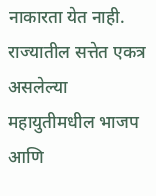नाकारता येत नाही.
राज्यातील सत्तेत एकत्र असलेल्या महायुतीमधील भाजप आणि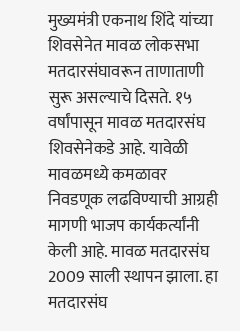मुख्यमंत्री एकनाथ शिंदे यांच्या शिवसेनेत मावळ लोकसभा मतदारसंघावरून ताणाताणी सुरू असल्याचे दिसते. १५ वर्षांपासून मावळ मतदारसंघ शिवसेनेकडे आहे. यावेळी मावळमध्ये कमळावर निवडणूक लढविण्याची आग्रही मागणी भाजप कार्यकर्त्यांनी केली आहे. मावळ मतदारसंघ 2009 साली स्थापन झाला. हा मतदारसंघ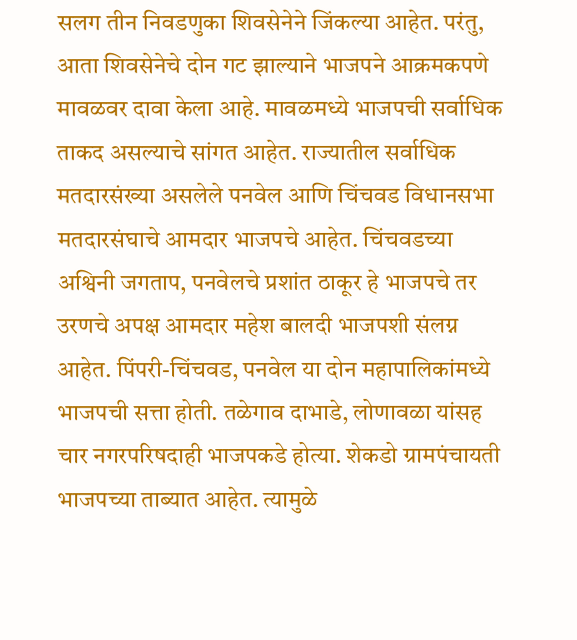सलग तीन निवडणुका शिवसेनेने जिंकल्या आहेत. परंतु, आता शिवसेनेचे दोन गट झाल्याने भाजपने आक्रमकपणे मावळवर दावा केला आहे. मावळमध्ये भाजपची सर्वाधिक ताकद असल्याचे सांगत आहेत. राज्यातील सर्वाधिक मतदारसंख्या असलेले पनवेल आणि चिंचवड विधानसभा मतदारसंघाचे आमदार भाजपचे आहेत. चिंचवडच्या अश्विनी जगताप, पनवेलचे प्रशांत ठाकूर हे भाजपचे तर उरणचे अपक्ष आमदार महेश बालदी भाजपशी संलग्न आहेत. पिंपरी-चिंचवड, पनवेल या दोन महापालिकांमध्ये भाजपची सत्ता होती. तळेगाव दाभाडे, लोणावळा यांसह चार नगरपरिषदाही भाजपकडे होत्या. शेकडो ग्रामपंचायती भाजपच्या ताब्यात आहेत. त्यामुळे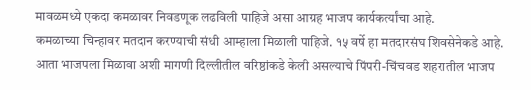मावळमध्ये एकदा कमळावर निवडणूक लढविली पाहिजे असा आग्रह भाजप कार्यकर्त्यांचा आहे.
कमळाच्या चिन्हावर मतदान करण्याची संधी आम्हाला मिळाली पाहिजे. १५ वर्षे हा मतदारसंघ शिवसेनेकडे आहे. आता भाजपला मिळावा अशी मागणी दिल्लीतील वरिष्ठांकडे केली असल्याचे पिंपरी-चिंचवड शहरातील भाजप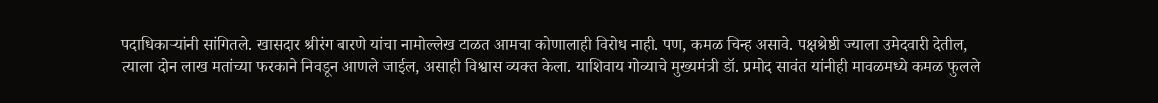पदाधिकाऱ्यांनी सांगितले. खासदार श्रीरंग बारणे यांचा नामोल्लेख टाळत आमचा कोणालाही विरोध नाही. पण, कमळ चिन्ह असावे. पक्षश्रेष्ठी ज्याला उमेदवारी देतील, त्याला दोन लाख मतांच्या फरकाने निवडून आणले जाईल, असाही विश्वास व्यक्त केला. याशिवाय गोव्याचे मुख्यमंत्री डॉ. प्रमोद सावंत यांनीही मावळमध्ये कमळ फुलले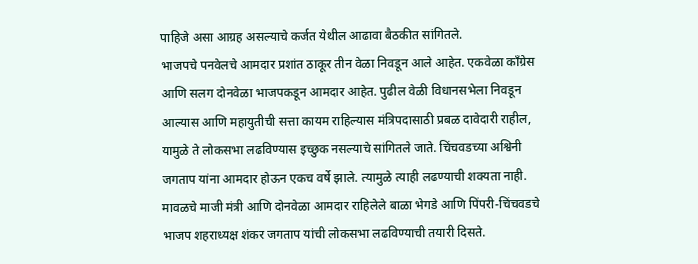पाहिजे असा आग्रह असल्याचे कर्जत येथील आढावा बैठकीत सांगितले.
भाजपचे पनवेलचे आमदार प्रशांत ठाकूर तीन वेळा निवडून आले आहेत. एकवेळा काँग्रेस आणि सलग दोनवेळा भाजपकडून आमदार आहेत. पुढील वेळी विधानसभेला निवडून आल्यास आणि महायुतीची सत्ता कायम राहिल्यास मंत्रिपदासाठी प्रबळ दावेदारी राहील, यामुळे ते लोकसभा लढविण्यास इच्छुक नसल्याचे सांगितले जाते. चिंचवडच्या अश्विनी जगताप यांना आमदार होऊन एकच वर्षे झाले. त्यामुळे त्याही लढण्याची शक्यता नाही. मावळचे माजी मंत्री आणि दोनवेळा आमदार राहिलेले बाळा भेगडे आणि पिंपरी-चिंचवडचे भाजप शहराध्यक्ष शंकर जगताप यांची लोकसभा लढविण्याची तयारी दिसते.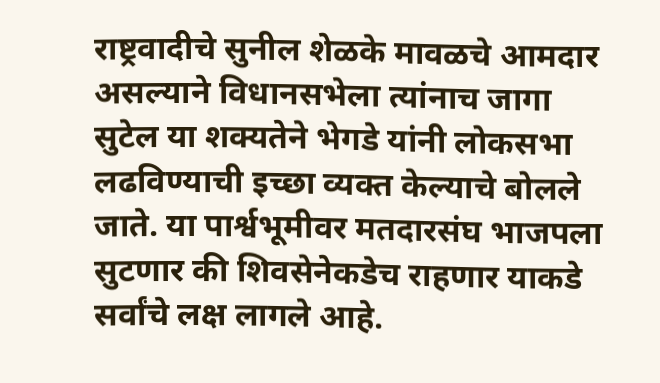राष्ट्रवादीचे सुनील शेळके मावळचे आमदार असल्याने विधानसभेला त्यांनाच जागा सुटेल या शक्यतेने भेगडे यांनी लोकसभा लढविण्याची इच्छा व्यक्त केल्याचे बोलले जाते. या पार्श्वभूमीवर मतदारसंघ भाजपला सुटणार की शिवसेनेकडेच राहणार याकडे सर्वांचे लक्ष लागले आहे.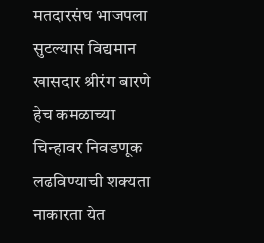मतदारसंघ भाजपला सुटल्यास विद्यमान खासदार श्रीरंग बारणे हेच कमळाच्या चिन्हावर निवडणूक लढविण्याची शक्यता नाकारता येत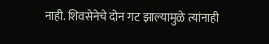नाही. शिवसेनेचे दोन गट झाल्यामुळे त्यांनाही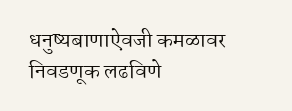धनुष्यबाणाऐवजी कमळावर निवडणूक लढविणे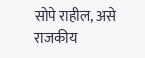सोपे राहील, असे राजकीय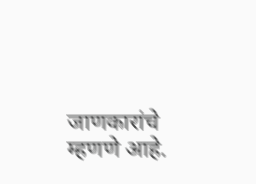जाणकारांचे म्हणणे आहे.